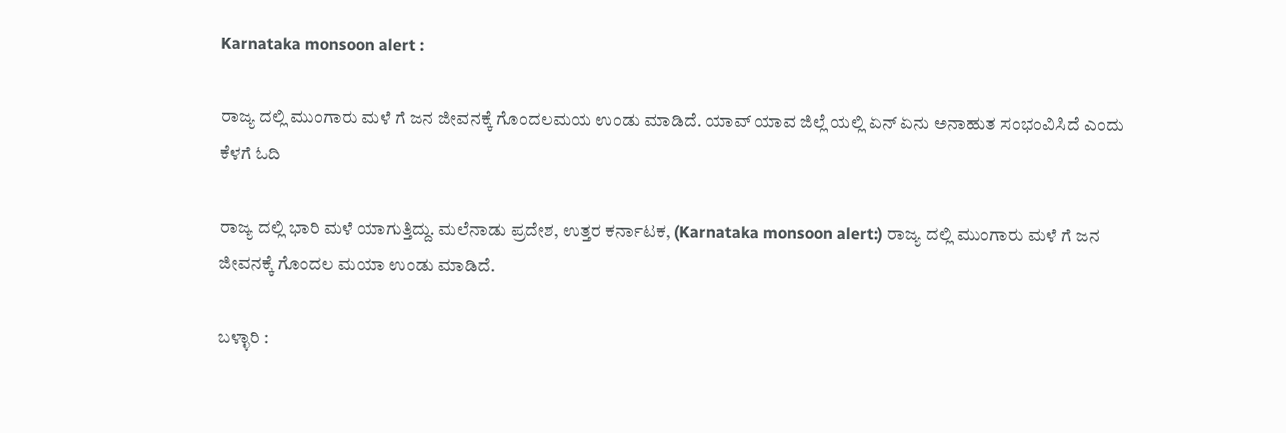Karnataka monsoon alert :

ರಾಜ್ಯ ದಲ್ಲಿ ಮುಂಗಾರು ಮಳೆ ಗೆ ಜನ ಜೀವನಕ್ಕೆ ಗೊಂದಲಮಯ ಉಂಡು ಮಾಡಿದೆ. ಯಾವ್ ಯಾವ ಜಿಲ್ಲೆ ಯಲ್ಲಿ ಏನ್ ಏನು ಅನಾಹುತ ಸಂಭಂವಿಸಿದೆ ಎಂದು ಕೆಳಗೆ ಓದಿ

ರಾಜ್ಯ ದಲ್ಲಿ ಭಾರಿ ಮಳೆ ಯಾಗುತ್ತಿದ್ದು. ಮಲೆನಾಡು ಪ್ರದೇಶ, ಉತ್ತರ ಕರ್ನಾಟಕ, (Karnataka monsoon alert:) ರಾಜ್ಯ ದಲ್ಲಿ ಮುಂಗಾರು ಮಳೆ ಗೆ ಜನ ಜೀವನಕ್ಕೆ ಗೊಂದಲ ಮಯಾ ಉಂಡು ಮಾಡಿದೆ.

ಬಳ್ಳಾರಿ :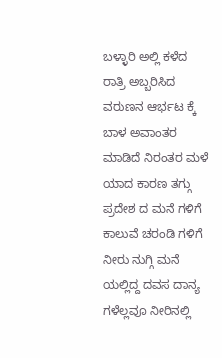ಬಳ್ಳಾರಿ ಅಲ್ಲಿ ಕಳೆದ ರಾತ್ರಿ ಅಬ್ಬರಿಸಿದ ವರುಣನ ಆರ್ಭಟ ಕ್ಕೆ ಬಾಳ ಅವಾಂತರ ಮಾಡಿದೆ ನಿರಂತರ ಮಳೆ ಯಾದ ಕಾರಣ ತಗ್ಗು ಪ್ರದೇಶ ದ ಮನೆ ಗಳಿಗೆ ಕಾಲುವೆ ಚರಂಡಿ ಗಳಿಗೆ ನೀರು ನುಗ್ಗಿ ಮನೆ ಯಲ್ಲಿದ್ದ ದವಸ ದಾನ್ಯ ಗಳೆಲ್ಲವೂ ನೀರಿನಲ್ಲಿ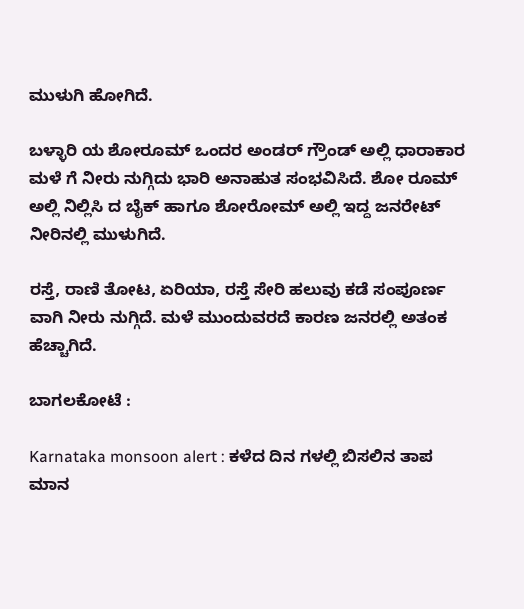ಮುಳುಗಿ ಹೋಗಿದೆ.

ಬಳ್ಳಾರಿ ಯ ಶೋರೂಮ್ ಒಂದರ ಅಂಡರ್ ಗ್ರೌಂಡ್ ಅಲ್ಲಿ ಧಾರಾಕಾರ ಮಳೆ ಗೆ ನೀರು ನುಗ್ಗಿದು ಭಾರಿ ಅನಾಹುತ ಸಂಭವಿಸಿದೆ. ಶೋ ರೂಮ್ ಅಲ್ಲಿ ನಿಲ್ಲಿಸಿ ದ ಬೈಕ್ ಹಾಗೂ ಶೋರೋಮ್ ಅಲ್ಲಿ ಇದ್ದ ಜನರೇಟ್ ನೀರಿನಲ್ಲಿ ಮುಳುಗಿದೆ.

ರಸ್ತೆ, ರಾಣಿ ತೋಟ, ಏರಿಯಾ, ರಸ್ತೆ ಸೇರಿ ಹಲುವು ಕಡೆ ಸಂಪೂರ್ಣ ವಾಗಿ ನೀರು ನುಗ್ಗಿದೆ. ಮಳೆ ಮುಂದುವರದೆ ಕಾರಣ ಜನರಲ್ಲಿ ಅತಂಕ ಹೆಚ್ಚಾಗಿದೆ.

ಬಾಗಲಕೋಟೆ :

Karnataka monsoon alert : ಕಳೆದ ದಿನ ಗಳಲ್ಲಿ ಬಿಸಲಿನ ತಾಪ ಮಾನ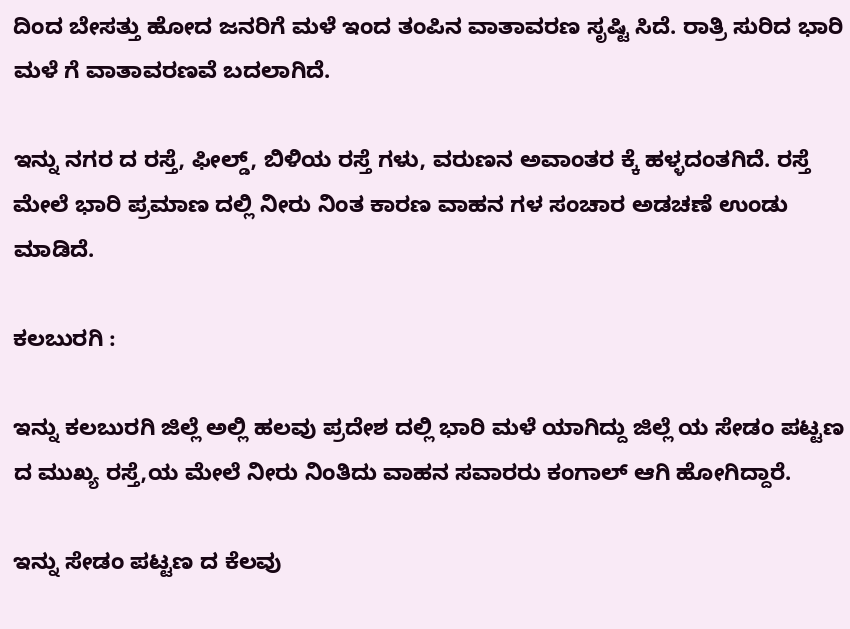ದಿಂದ ಬೇಸತ್ತು ಹೋದ ಜನರಿಗೆ ಮಳೆ ಇಂದ ತಂಪಿನ ವಾತಾವರಣ ಸೃಷ್ಟಿ ಸಿದೆ. ರಾತ್ರಿ ಸುರಿದ ಭಾರಿ ಮಳೆ ಗೆ ವಾತಾವರಣವೆ ಬದಲಾಗಿದೆ.

ಇನ್ನು ನಗರ ದ ರಸ್ತೆ, ಫೀಲ್ಡ್, ಬಿಳಿಯ ರಸ್ತೆ ಗಳು, ವರುಣನ ಅವಾಂತರ ಕ್ಕೆ ಹಳ್ಳದಂತಗಿದೆ. ರಸ್ತೆ ಮೇಲೆ ಭಾರಿ ಪ್ರಮಾಣ ದಲ್ಲಿ ನೀರು ನಿಂತ ಕಾರಣ ವಾಹನ ಗಳ ಸಂಚಾರ ಅಡಚಣೆ ಉಂಡು ಮಾಡಿದೆ.

ಕಲಬುರಗಿ :

ಇನ್ನು ಕಲಬುರಗಿ ಜಿಲ್ಲೆ ಅಲ್ಲಿ ಹಲವು ಪ್ರದೇಶ ದಲ್ಲಿ ಭಾರಿ ಮಳೆ ಯಾಗಿದ್ದು ಜಿಲ್ಲೆ ಯ ಸೇಡಂ ಪಟ್ಟಣ ದ ಮುಖ್ಯ ರಸ್ತೆ,ಯ ಮೇಲೆ ನೀರು ನಿಂತಿದು ವಾಹನ ಸವಾರರು ಕಂಗಾಲ್ ಆಗಿ ಹೋಗಿದ್ದಾರೆ.

ಇನ್ನು ಸೇಡಂ ಪಟ್ಟಣ ದ ಕೆಲವು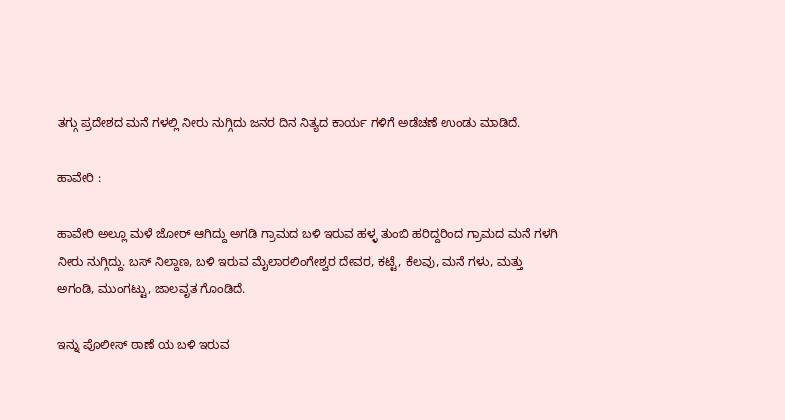ತಗ್ಗು ಪ್ರದೇಶದ ಮನೆ ಗಳಲ್ಲಿ ನೀರು ನುಗ್ಗಿದು ಜನರ ದಿನ ನಿತ್ಯದ ಕಾರ್ಯ ಗಳಿಗೆ ಅಡೆಚಣೆ ಉಂಡು ಮಾಡಿದೆ.

ಹಾವೇರಿ :

ಹಾವೇರಿ ಅಲ್ಲೂ ಮಳೆ ಜೋರ್ ಆಗಿದ್ದು ಅಗಡಿ ಗ್ರಾಮದ ಬಳಿ ಇರುವ ಹಳ್ಳ ತುಂಬಿ ಹರಿದ್ದರಿಂದ ಗ್ರಾಮದ ಮನೆ ಗಳಗಿ ನೀರು ನುಗ್ಗಿದ್ದು. ಬಸ್ ನಿಲ್ದಾಣ, ಬಳಿ ಇರುವ ಮೈಲಾರಲಿಂಗೇಶ್ವರ ದೇವರ, ಕಟ್ಟೆ, ಕೆಲವು, ಮನೆ ಗಳು, ಮತ್ತು ಅಗಂಡಿ, ಮುಂಗಟ್ಟು, ಜಾಲವೃತ ಗೊಂಡಿದೆ.

ಇನ್ನು ಪೊಲೀಸ್ ಠಾಣೆ ಯ ಬಳಿ ಇರುವ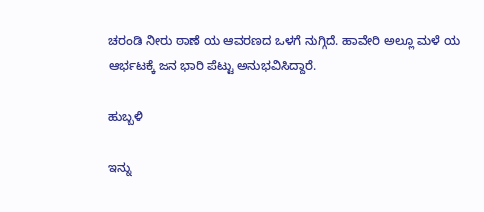ಚರಂಡಿ ನೀರು ಠಾಣೆ ಯ ಆವರಣದ ಒಳಗೆ ನುಗ್ಗಿದೆ. ಹಾವೇರಿ ಅಲ್ಲೂ ಮಳೆ ಯ ಆರ್ಭಟಕ್ಕೆ ಜನ ಭಾರಿ ಪೆಟ್ಟು ಅನುಭವಿಸಿದ್ದಾರೆ.

ಹುಬ್ಬಳಿ

ಇನ್ನು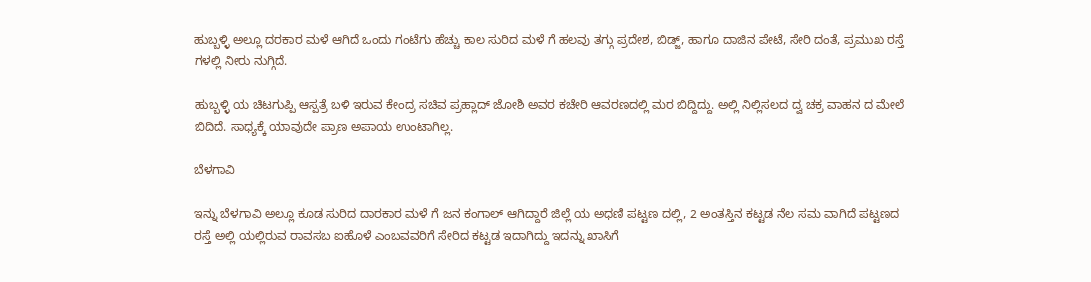ಹುಬ್ಬಳ್ಳಿ ಅಲ್ಲೂ ದರಕಾರ ಮಳೆ ಆಗಿದೆ ಒಂದು ಗಂಟೆಗು ಹೆಚ್ಚು ಕಾಲ ಸುರಿದ ಮಳೆ ಗೆ ಹಲವು ತಗ್ಗು ಪ್ರದೇಶ, ಬಿಡ್ಜ್, ಹಾಗೂ ದಾಜಿನ ಪೇಟೆ, ಸೇರಿ ದಂತೆ, ಪ್ರಮುಖ ರಸ್ತೆ ಗಳಲ್ಲಿ ನೀರು ನುಗ್ಗಿದೆ.

ಹುಬ್ಬಳ್ಳಿ ಯ ಚಿಟಗುಪ್ಪಿ ಆಸ್ಪತ್ರೆ ಬಳಿ ಇರುವ ಕೇಂದ್ರ ಸಚಿವ ಪ್ರಹ್ಲಾದ್ ಜೋಶಿ ಅವರ ಕಚೇರಿ ಆವರಣದಲ್ಲಿ ಮರ ಬಿದ್ದಿದ್ದು. ಅಲ್ಲಿ ನಿಲ್ಲಿಸಲದ ದ್ವ ಚಕ್ರ ವಾಹನ ದ ಮೇಲೆ ಬಿದಿದೆ. ಸಾಧ್ಯಕ್ಕೆ ಯಾವುದೇ ಪ್ರಾಣ ಅಪಾಯ ಉಂಟಾಗಿಲ್ಲ.

ಬೆಳಗಾವಿ

ಇನ್ನು ಬೆಳಗಾವಿ ಅಲ್ಲೂ ಕೂಡ ಸುರಿದ ದಾರಕಾರ ಮಳೆ ಗೆ ಜನ ಕಂಗಾಲ್ ಆಗಿದ್ದಾರೆ ಜಿಲ್ಲೆ ಯ ಅಧಣಿ ಪಟ್ಟಣ ದಲ್ಲಿ, 2 ಅಂತಸ್ತಿನ ಕಟ್ಟಡ ನೆಲ ಸಮ ವಾಗಿದೆ ಪಟ್ಟಣದ ರಸ್ತೆ ಅಲ್ಲಿ ಯಲ್ಲಿರುವ ರಾವಸಬ ಐಹೊಳೆ ಎಂಬವವರಿಗೆ ಸೇರಿದ ಕಟ್ಟಡ ಇದಾಗಿದ್ದು ಇದನ್ನು ಖಾಸಿಗೆ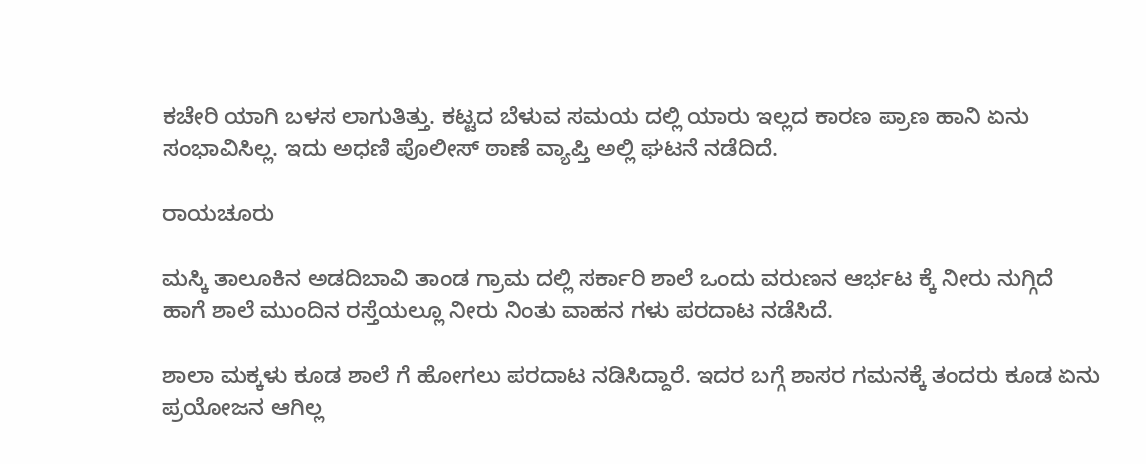ಕಚೇರಿ ಯಾಗಿ ಬಳಸ ಲಾಗುತಿತ್ತು. ಕಟ್ಟದ ಬೆಳುವ ಸಮಯ ದಲ್ಲಿ ಯಾರು ಇಲ್ಲದ ಕಾರಣ ಪ್ರಾಣ ಹಾನಿ ಏನು ಸಂಭಾವಿಸಿಲ್ಲ. ಇದು ಅಧಣಿ ಪೊಲೀಸ್ ಠಾಣೆ ವ್ಯಾಪ್ತಿ ಅಲ್ಲಿ ಘಟನೆ ನಡೆದಿದೆ.

ರಾಯಚೂರು

ಮಸ್ಕಿ ತಾಲೂಕಿನ ಅಡದಿಬಾವಿ ತಾಂಡ ಗ್ರಾಮ ದಲ್ಲಿ ಸರ್ಕಾರಿ ಶಾಲೆ ಒಂದು ವರುಣನ ಆರ್ಭಟ ಕ್ಕೆ ನೀರು ನುಗ್ಗಿದೆ ಹಾಗೆ ಶಾಲೆ ಮುಂದಿನ ರಸ್ತೆಯಲ್ಲೂ ನೀರು ನಿಂತು ವಾಹನ ಗಳು ಪರದಾಟ ನಡೆಸಿದೆ.

ಶಾಲಾ ಮಕ್ಕಳು ಕೂಡ ಶಾಲೆ ಗೆ ಹೋಗಲು ಪರದಾಟ ನಡಿಸಿದ್ದಾರೆ. ಇದರ ಬಗ್ಗೆ ಶಾಸರ ಗಮನಕ್ಕೆ ತಂದರು ಕೂಡ ಏನು ಪ್ರಯೋಜನ ಆಗಿಲ್ಲ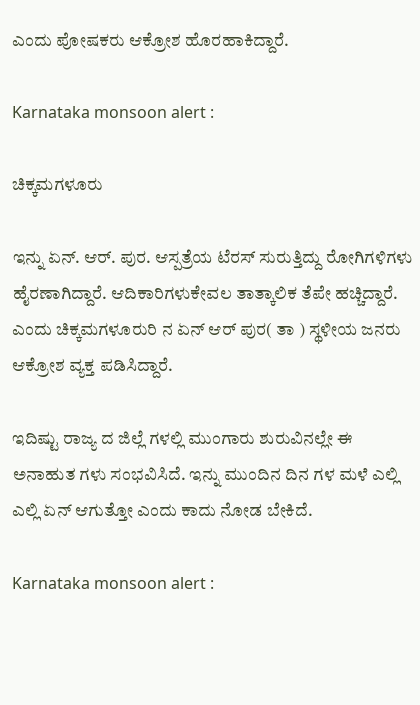ಎಂದು ಪೋಷಕರು ಆಕ್ರೋಶ ಹೊರಹಾಕಿದ್ದಾರೆ.

Karnataka monsoon alert :

ಚಿಕ್ಕಮಗಳೂರು

ಇನ್ನು ಏನ್. ಆರ್. ಪುರ. ಆಸ್ಪತ್ರೆಯ ಟೆರಸ್ ಸುರುತ್ತಿದ್ದು ರೋಗಿಗಳಿಗಳು ಹೈರಣಾಗಿದ್ದಾರೆ. ಆದಿಕಾರಿಗಳುಕೇವಲ ತಾತ್ಕಾಲಿಕ ತೆಪೇ ಹಚ್ಚಿದ್ದಾರೆ. ಎಂದು ಚಿಕ್ಕಮಗಳೂರುರಿ ನ ಏನ್ ಆರ್ ಪುರ( ತಾ ) ಸ್ಥಳೀಯ ಜನರು ಆಕ್ರೋಶ ವ್ಯಕ್ತ ಪಡಿಸಿದ್ದಾರೆ.

ಇದಿಷ್ಟು ರಾಜ್ಯ ದ ಜಿಲ್ಲೆ ಗಳಲ್ಲಿ ಮುಂಗಾರು ಶುರುವಿನಲ್ಲೇ ಈ ಅನಾಹುತ ಗಳು ಸಂಭವಿಸಿದೆ. ಇನ್ನು ಮುಂದಿನ ದಿನ ಗಳ ಮಳೆ ಎಲ್ಲಿ ಎಲ್ಲಿ ಏನ್ ಆಗುತ್ತೋ ಎಂದು ಕಾದು ನೋಡ ಬೇಕಿದೆ.

Karnataka monsoon alert :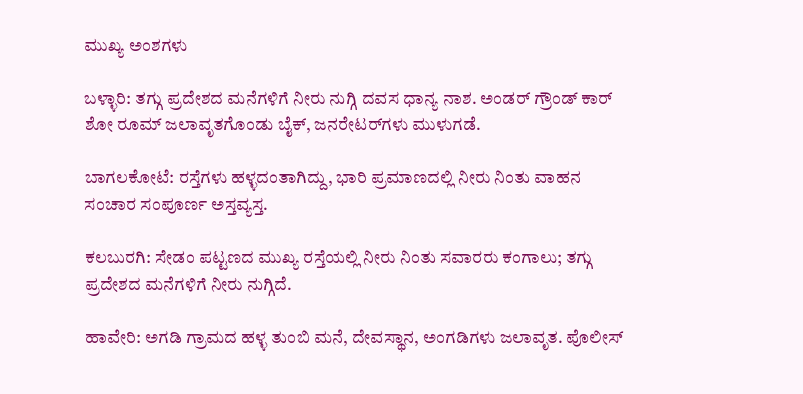ಮುಖ್ಯ ಅಂಶಗಳು

ಬಳ್ಳಾರಿ: ತಗ್ಗು ಪ್ರದೇಶದ ಮನೆಗಳಿಗೆ ನೀರು ನುಗ್ಗಿ ದವಸ ಧಾನ್ಯ ನಾಶ. ಅಂಡರ್ ಗ್ರೌಂಡ್ ಕಾರ್ ಶೋ ರೂಮ್ ಜಲಾವೃತಗೊಂಡು ಬೈಕ್, ಜನರೇಟರ್‌ಗಳು ಮುಳುಗಡೆ.

ಬಾಗಲಕೋಟೆ: ರಸ್ತೆಗಳು ಹಳ್ಳದಂತಾಗಿದ್ದು, ಭಾರಿ ಪ್ರಮಾಣದಲ್ಲಿ ನೀರು ನಿಂತು ವಾಹನ ಸಂಚಾರ ಸಂಪೂರ್ಣ ಅಸ್ತವ್ಯಸ್ತ.

ಕಲಬುರಗಿ: ಸೇಡಂ ಪಟ್ಟಣದ ಮುಖ್ಯ ರಸ್ತೆಯಲ್ಲಿ ನೀರು ನಿಂತು ಸವಾರರು ಕಂಗಾಲು; ತಗ್ಗು ಪ್ರದೇಶದ ಮನೆಗಳಿಗೆ ನೀರು ನುಗ್ಗಿದೆ.

ಹಾವೇರಿ: ಅಗಡಿ ಗ್ರಾಮದ ಹಳ್ಳ ತುಂಬಿ ಮನೆ, ದೇವಸ್ಥಾನ, ಅಂಗಡಿಗಳು ಜಲಾವೃತ. ಪೊಲೀಸ್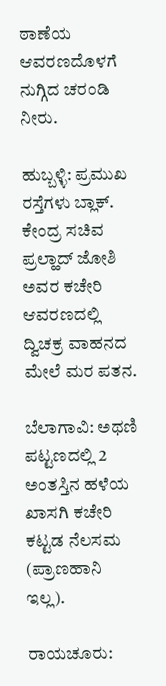ಠಾಣೆಯ ಆವರಣದೊಳಗೆ ನುಗ್ಗಿದ ಚರಂಡಿ ನೀರು.

ಹುಬ್ಬಳ್ಳಿ: ಪ್ರಮುಖ ರಸ್ತೆಗಳು ಬ್ಲಾಕ್. ಕೇಂದ್ರ ಸಚಿವ ಪ್ರಲ್ಹಾದ್ ಜೋಶಿ ಅವರ ಕಚೇರಿ ಆವರಣದಲ್ಲಿ ದ್ವಿಚಕ್ರ ವಾಹನದ ಮೇಲೆ ಮರ ಪತನ.

ಬೆಲಾಗಾವಿ: ಅಥಣಿ ಪಟ್ಟಣದಲ್ಲಿ 2 ಅಂತಸ್ತಿನ ಹಳೆಯ ಖಾಸಗಿ ಕಚೇರಿ ಕಟ್ಟಡ ನೆಲಸಮ (ಪ್ರಾಣಹಾನಿ ಇಲ್ಲ).

ರಾಯಚೂರು: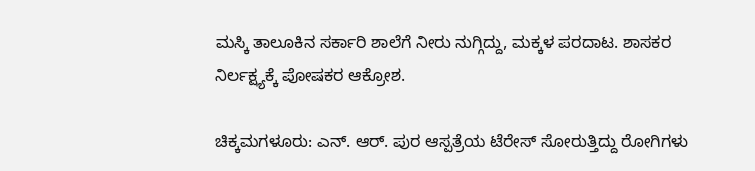ಮಸ್ಕಿ ತಾಲೂಕಿನ ಸರ್ಕಾರಿ ಶಾಲೆಗೆ ನೀರು ನುಗ್ಗಿದ್ದು, ಮಕ್ಕಳ ಪರದಾಟ. ಶಾಸಕರ ನಿರ್ಲಕ್ಷ್ಯಕ್ಕೆ ಪೋಷಕರ ಆಕ್ರೋಶ.

ಚಿಕ್ಕಮಗಳೂರು: ಎನ್. ಆರ್. ಪುರ ಆಸ್ಪತ್ರೆಯ ಟೆರೇಸ್ ಸೋರುತ್ತಿದ್ದು ರೋಗಿಗಳು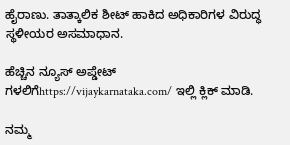ಹೈರಾಣು. ತಾತ್ಕಾಲಿಕ ಶೀಟ್ ಹಾಕಿದ ಅಧಿಕಾರಿಗಳ ವಿರುದ್ಧ ಸ್ಥಳೀಯರ ಅಸಮಾಧಾನ.

ಹೆಚ್ಚಿನ ನ್ಯೂಸ್ ಅಪ್ಡೇಟ್ ಗಳಲಿಗೆhttps://vijaykarnataka.com/ ಇಲ್ಲಿ ಕ್ಲಿಕ್ ಮಾಡಿ.

ನಮ್ಮ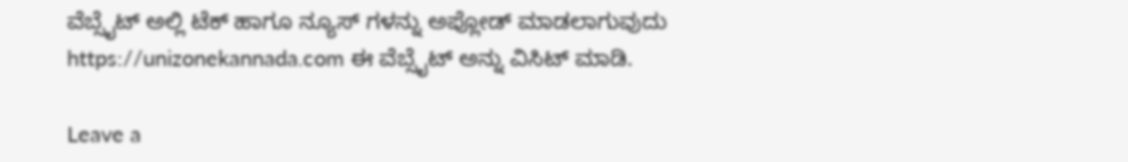ವೆಬ್ಸೈಟ್ ಅಲ್ಲಿ ಟೆಕ್ ಹಾಗೂ ನ್ಯೂಸ್ ಗಳನ್ನು ಅಪ್ಲೋಡ್ ಮಾಡಲಾಗುವುದು https://unizonekannada.com ಈ ವೆಬ್ಸೈಟ್ ಅನ್ನು ವಿಸಿಟ್ ಮಾಡಿ.

Leave a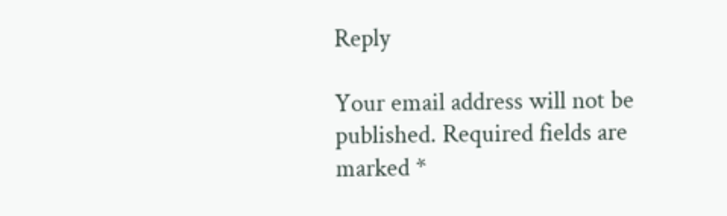Reply

Your email address will not be published. Required fields are marked *